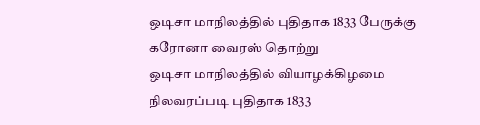ஒடிசா மாநிலத்தில் புதிதாக 1833 பேருக்கு கரோனா வைரஸ் தொற்று
ஒடிசா மாநிலத்தில் வியாழக்கிழமை நிலவரப்படி புதிதாக 1833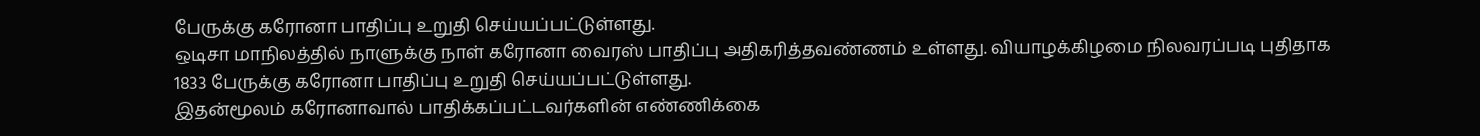பேருக்கு கரோனா பாதிப்பு உறுதி செய்யப்பட்டுள்ளது.
ஒடிசா மாநிலத்தில் நாளுக்கு நாள் கரோனா வைரஸ் பாதிப்பு அதிகரித்தவண்ணம் உள்ளது. வியாழக்கிழமை நிலவரப்படி புதிதாக 1833 பேருக்கு கரோனா பாதிப்பு உறுதி செய்யப்பட்டுள்ளது.
இதன்மூலம் கரோனாவால் பாதிக்கப்பட்டவர்களின் எண்ணிக்கை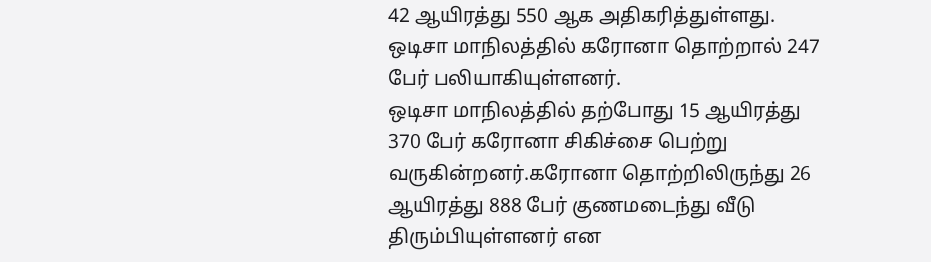42 ஆயிரத்து 550 ஆக அதிகரித்துள்ளது. ஒடிசா மாநிலத்தில் கரோனா தொற்றால் 247 பேர் பலியாகியுள்ளனர்.
ஒடிசா மாநிலத்தில் தற்போது 15 ஆயிரத்து 370 பேர் கரோனா சிகிச்சை பெற்று வருகின்றனர்.கரோனா தொற்றிலிருந்து 26 ஆயிரத்து 888 பேர் குணமடைந்து வீடு திரும்பியுள்ளனர் என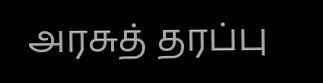அரசுத் தரப்பு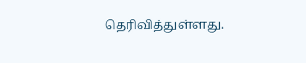தெரிவித்துள்ளது.